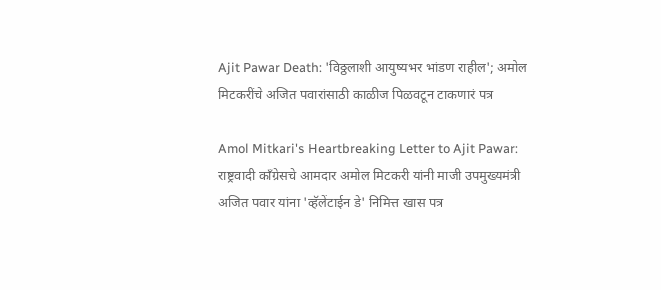Ajit Pawar Death: 'विठ्ठलाशी आयुष्यभर भांडण राहील'; अमोल मिटकरींचे अजित पवारांसाठी काळीज पिळवटून टाकणारं पत्र

Amol Mitkari's Heartbreaking Letter to Ajit Pawar: राष्ट्रवादी काँग्रेसचे आमदार अमोल मिटकरी यांनी माजी उपमुख्यमंत्री अजित पवार यांना 'व्हॅलेंटाईन डे' निमित्त खास पत्र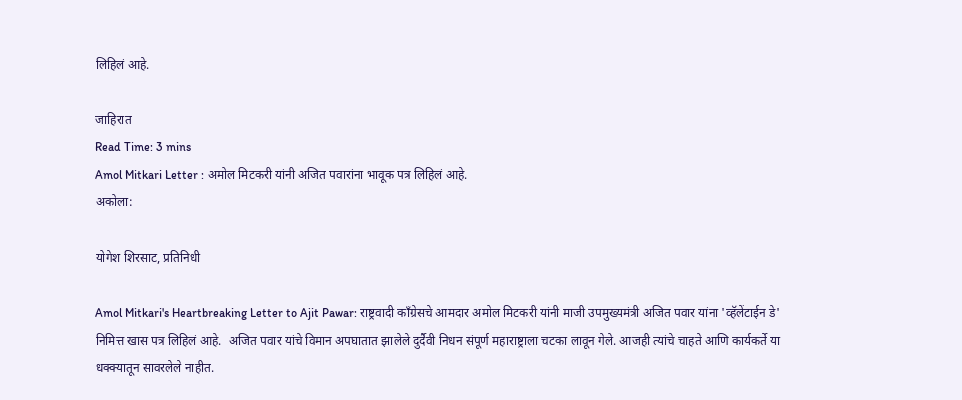लिहिलं आहे.

जाहिरात
Read Time: 3 mins
Amol Mitkari Letter : अमोल मिटकरी यांनी अजित पवारांना भावूक पत्र लिहिलं आहे.
अकोला:

योगेश शिरसाट, प्रतिनिधी

Amol Mitkari's Heartbreaking Letter to Ajit Pawar: राष्ट्रवादी काँग्रेसचे आमदार अमोल मिटकरी यांनी माजी उपमुख्यमंत्री अजित पवार यांना 'व्हॅलेंटाईन डे' निमित्त खास पत्र लिहिलं आहे.  अजित पवार यांचे विमान अपघातात झालेले दुर्दैवी निधन संपूर्ण महाराष्ट्राला चटका लावून गेले. आजही त्यांचे चाहते आणि कार्यकर्ते या धक्क्यातून सावरलेले नाहीत.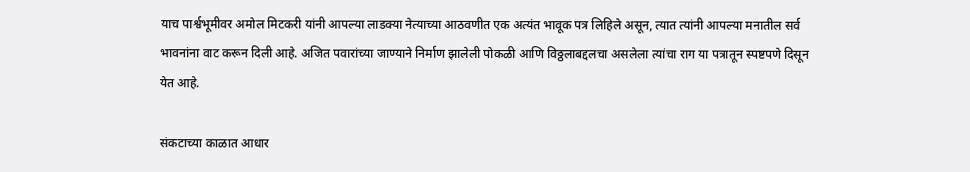याच पार्श्वभूमीवर अमोल मिटकरी यांनी आपल्या लाडक्या नेत्याच्या आठवणीत एक अत्यंत भावूक पत्र लिहिले असून, त्यात त्यांनी आपल्या मनातील सर्व भावनांना वाट करून दिली आहे. अजित पवारांच्या जाण्याने निर्माण झालेली पोकळी आणि विठ्ठलाबद्दलचा असलेला त्यांचा राग या पत्रातून स्पष्टपणे दिसून येत आहे.

संकटाच्या काळात आधार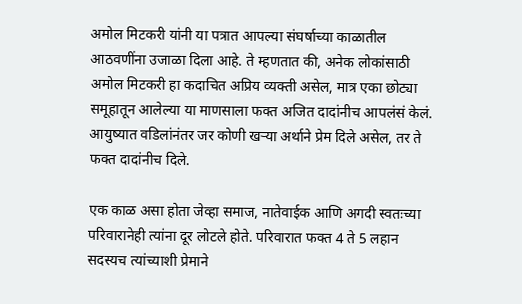अमोल मिटकरी यांनी या पत्रात आपल्या संघर्षाच्या काळातील आठवणींना उजाळा दिला आहे. ते म्हणतात की, अनेक लोकांसाठी अमोल मिटकरी हा कदाचित अप्रिय व्यक्ती असेल, मात्र एका छोट्या समूहातून आलेल्या या माणसाला फक्त अजित दादांनीच आपलंसं केलं. आयुष्यात वडिलांनंतर जर कोणी खऱ्या अर्थाने प्रेम दिले असेल, तर ते फक्त दादांनीच दिले.

एक काळ असा होता जेव्हा समाज, नातेवाईक आणि अगदी स्वतःच्या परिवारानेही त्यांना दूर लोटले होते. परिवारात फक्त 4 ते 5 लहान सदस्यच त्यांच्याशी प्रेमाने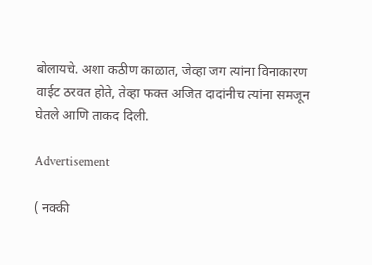बोलायचे. अशा कठीण काळात, जेव्हा जग त्यांना विनाकारण वाईट ठरवत होते, तेव्हा फक्त अजित दादांनीच त्यांना समजून घेतले आणि ताकद दिली.

Advertisement

( नक्की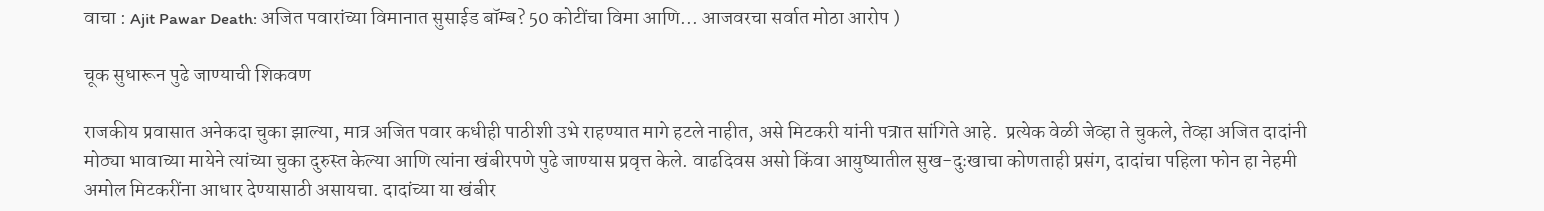वाचा : Ajit Pawar Death: अजित पवारांच्या विमानात सुसाईड बॉम्ब? 50 कोटींचा विमा आणि... आजवरचा सर्वात मोठा आरोप )

चूक सुधारून पुढे जाण्याची शिकवण

राजकीय प्रवासात अनेकदा चुका झाल्या, मात्र अजित पवार कधीही पाठीशी उभे राहण्यात मागे हटले नाहीत, असे मिटकरी यांनी पत्रात सांगिते आहे.  प्रत्येक वेळी जेव्हा ते चुकले, तेव्हा अजित दादांनी मोठ्या भावाच्या मायेने त्यांच्या चुका दुरुस्त केल्या आणि त्यांना खंबीरपणे पुढे जाण्यास प्रवृत्त केले. वाढदिवस असो किंवा आयुष्यातील सुख-दुःखाचा कोणताही प्रसंग, दादांचा पहिला फोन हा नेहमी अमोल मिटकरींना आधार देण्यासाठी असायचा. दादांच्या या खंबीर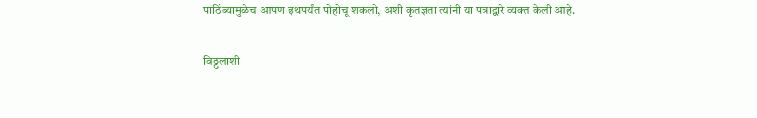पाठिंब्यामुळेच आपण इथपर्यंत पोहोचू शकलो, अशी कृतज्ञता त्यांनी या पत्राद्वारे व्यक्त केली आहे.

विठ्ठलाशी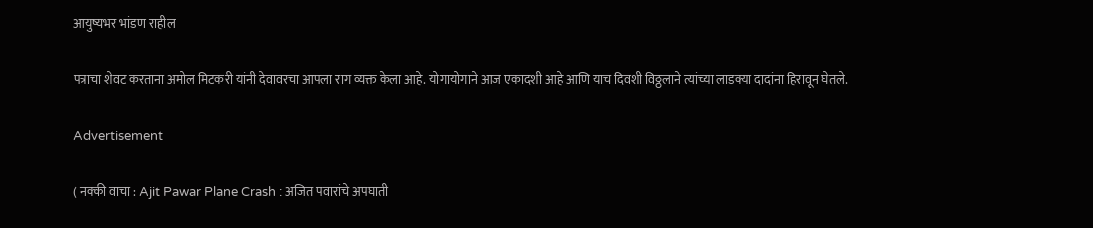आयुष्यभर भांडण राहील

पत्राचा शेवट करताना अमोल मिटकरी यांनी देवावरचा आपला राग व्यक्त केला आहे. योगायोगाने आज एकादशी आहे आणि याच दिवशी विठ्ठलाने त्यांच्या लाडक्या दादांना हिरावून घेतले.

Advertisement

( नक्की वाचा : Ajit Pawar Plane Crash : अजित पवारांचे अपघाती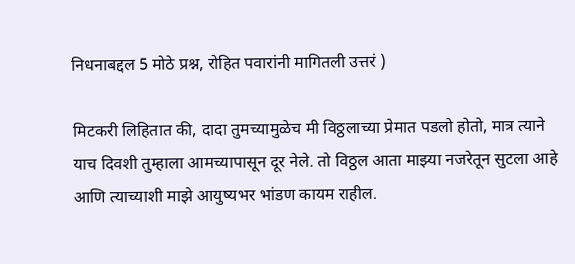निधनाबद्दल 5 मोठे प्रश्न, रोहित पवारांनी मागितली उत्तरं )

मिटकरी लिहितात की, दादा तुमच्यामुळेच मी विठ्ठलाच्या प्रेमात पडलो होतो, मात्र त्याने याच दिवशी तुम्हाला आमच्यापासून दूर नेले. तो विठ्ठल आता माझ्या नजरेतून सुटला आहे आणि त्याच्याशी माझे आयुष्यभर भांडण कायम राहील.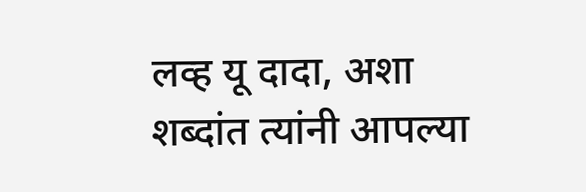लव्ह यू दादा, अशा शब्दांत त्यांनी आपल्या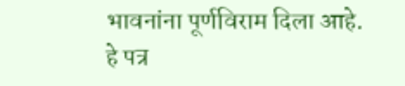भावनांना पूर्णविराम दिला आहे. हे पत्र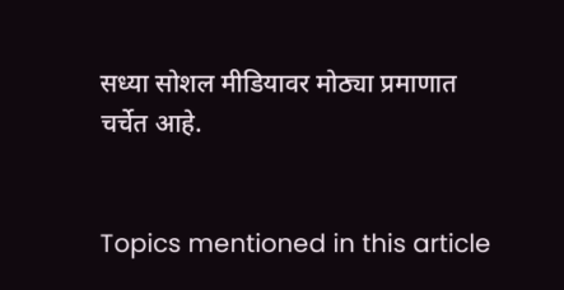सध्या सोशल मीडियावर मोठ्या प्रमाणात चर्चेत आहे.


Topics mentioned in this article